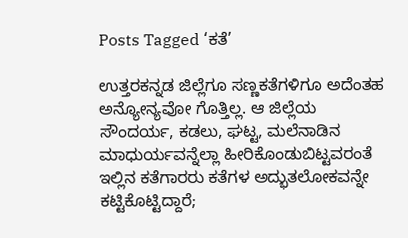Posts Tagged ‘ಕತೆ’

ಉತ್ತರಕನ್ನಡ ಜಿಲ್ಲೆಗೂ ಸಣ್ಣಕತೆಗಳಿಗೂ ಅದೆಂತಹ ಅನ್ಯೋನ್ಯವೋ ಗೊತ್ತಿಲ್ಲ. ಆ ಜಿಲ್ಲೆಯ ಸೌಂದರ್ಯ, ಕಡಲು, ಘಟ್ಟ, ಮಲೆನಾಡಿನ ಮಾಧುರ್ಯವನ್ನೆಲ್ಲಾ ಹೀರಿಕೊಂಡುಬಿಟ್ಟವರಂತೆ ಇಲ್ಲಿನ ಕತೆಗಾರರು ಕತೆಗಳ ಅದ್ಭುತಲೋಕವನ್ನೇ ಕಟ್ಟಿಕೊಟ್ಟಿದ್ದಾರೆ;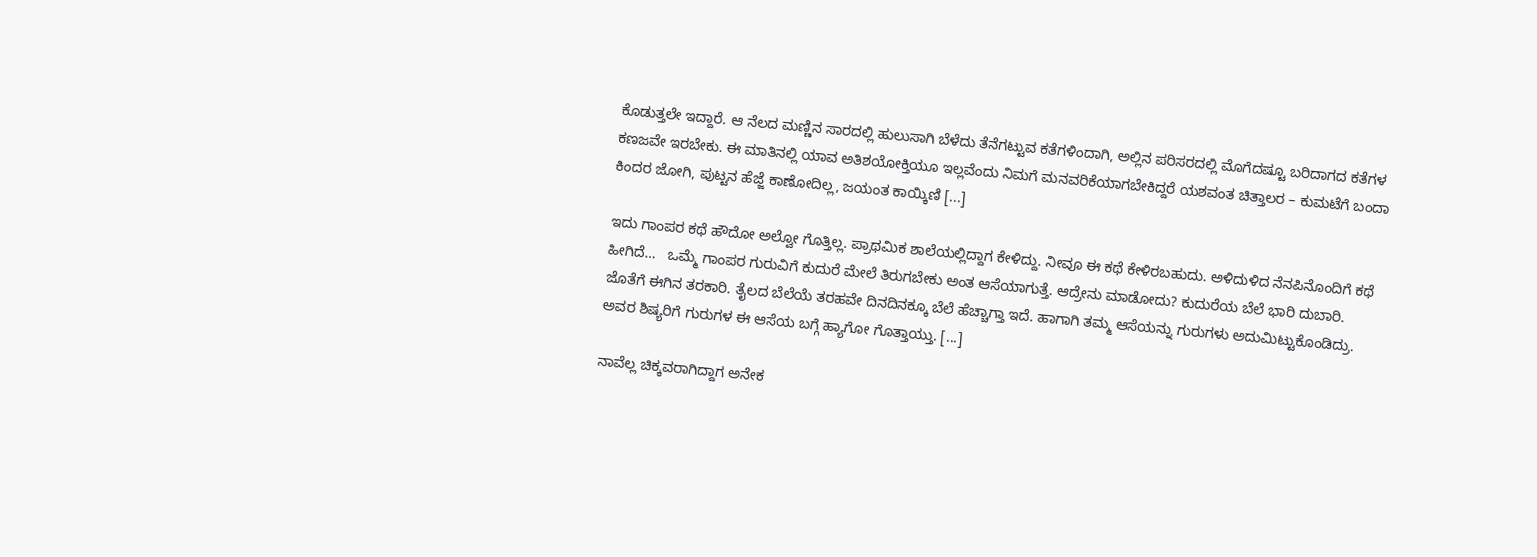ಕೊಡುತ್ತಲೇ ಇದ್ದಾರೆ. ಆ ನೆಲದ ಮಣ್ಣಿನ ಸಾರದಲ್ಲಿ ಹುಲುಸಾಗಿ ಬೆಳೆದು ತೆನೆಗಟ್ಟುವ ಕತೆಗಳಿಂದಾಗಿ, ಅಲ್ಲಿನ ಪರಿಸರದಲ್ಲಿ ಮೊಗೆದಷ್ಟೂ ಬರಿದಾಗದ ಕತೆಗಳ ಕಣಜವೇ ಇರಬೇಕು. ಈ ಮಾತಿನಲ್ಲಿ ಯಾವ ಅತಿಶಯೋಕ್ತಿಯೂ ಇಲ್ಲವೆಂದು ನಿಮಗೆ ಮನವರಿಕೆಯಾಗಬೇಕಿದ್ದರೆ ಯಶವಂತ ಚಿತ್ತಾಲರ – ಕುಮಟೆಗೆ ಬಂದಾ ಕಿಂದರ ಜೋಗಿ, ಪುಟ್ಟನ ಹೆಜ್ಜೆ ಕಾಣೋದಿಲ್ಲ, ಜಯಂತ ಕಾಯ್ಕಿಣಿ [...]

ಇದು ಗಾಂಪರ ಕಥೆ ಹೌದೋ ಅಲ್ವೋ ಗೊತ್ತಿಲ್ಲ. ಪ್ರಾಥಮಿಕ ಶಾಲೆಯಲ್ಲಿದ್ದಾಗ ಕೇಳಿದ್ದು. ನೀವೂ ಈ ಕಥೆ ಕೇಳಿರಬಹುದು. ಅಳಿದುಳಿದ ನೆನಪಿನೊಂದಿಗೆ ಕಥೆ ಹೀಗಿದೆ…   ಒಮ್ಮೆ ಗಾಂಪರ ಗುರುವಿಗೆ ಕುದುರೆ ಮೇಲೆ ತಿರುಗಬೇಕು ಅಂತ ಆಸೆಯಾಗುತ್ತೆ. ಆದ್ರೇನು ಮಾಡೋದು? ಕುದುರೆಯ ಬೆಲೆ ಭಾರಿ ದುಬಾರಿ. ಜೊತೆಗೆ ಈಗಿನ ತರಕಾರಿ. ತೈಲದ ಬೆಲೆಯೆ ತರಹವೇ ದಿನದಿನಕ್ಕೂ ಬೆಲೆ ಹೆಚ್ಚಾಗ್ತಾ ಇದೆ. ಹಾಗಾಗಿ ತಮ್ಮ ಆಸೆಯನ್ನು ಗುರುಗಳು ಅದುಮಿಟ್ಟುಕೊಂಡಿದ್ರು. ಅವರ ಶಿಷ್ಯರಿಗೆ ಗುರುಗಳ ಈ ಆಸೆಯ ಬಗ್ಗೆ ಹ್ಯಾಗೋ ಗೊತ್ತಾಯ್ತು. [...]

ನಾವೆಲ್ಲ ಚಿಕ್ಕವರಾಗಿದ್ದಾಗ ಅನೇಕ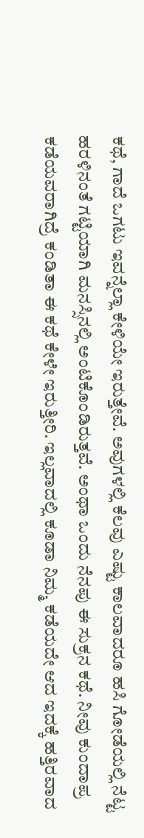ಕಥೆ, ಗಾದೆ ಒಗಟು ಇವನ್ನೆಲ್ಲಾ ಕೇಳಿಯೇ ಇರುತ್ತೇವೆ. ಅವುಗಳಲ್ಲಿ ಕೆಲವು ಎಷ್ಟು ಕಾಲವಾದರೂ ಹಸಿ ಗೋಡೆಯಲ್ಲಿ ನೆಟ್ಟ ಹರಳಿನಂತೆ ಗಟ್ಟಿಯಾಗಿ ಮನಸ್ಸಿನಲ್ಲಿ ಅಂಟಿಕೊಂಡಿರುತ್ತವೆ. ಅಂಥಾ ಒಂದು ನೆನಪು ಈ ಸುಕ್ರನ ಕಥೆ. ನೀವು ಕುಂದಾಪ್ರ ಕಡೆಯವರಾಗಿದ್ರೆ ಕಂಡಿತಾ ಈ ಕಥೆ ಕೇಳೇ ಇರುತ್ತೀರಿ. ಇಲ್ಲವಾದಲ್ಲಿ ಕೂಡಾ ನಿಮ್ಮ ಕಡೆಯದೇ ಆದ ಇದಕ್ಕೆ ಹತ್ತಿರವಾದ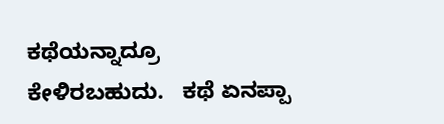ಕಥೆಯನ್ನಾದ್ರೂ ಕೇಳಿರಬಹುದು.   ಕಥೆ ಏನಪ್ಪಾ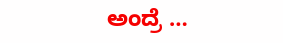ಅಂದ್ರೆ …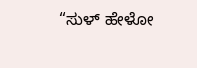“ಸುಳ್ ಹೇಳೋ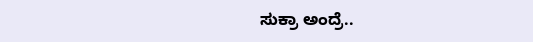ಸುಕ್ರಾ ಅಂದ್ರೆ..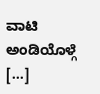ವಾಟಿ ಅಂಡಿಯೊಳ್ಗೆ [...]